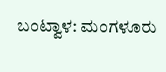ಬಂಟ್ವಾಳ: ಮಂಗಳೂರು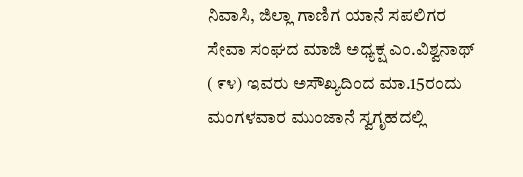ನಿವಾಸಿ, ಜಿಲ್ಲಾ ಗಾಣಿಗ ಯಾನೆ ಸಪಲಿಗರ ಸೇವಾ ಸಂಘದ ಮಾಜಿ ಅಧ್ಯಕ್ಷ ಎಂ.ವಿಶ್ವನಾಥ್ ( ೯೪) ಇವರು ಅಸೌಖ್ಯದಿಂದ ಮಾ.15ರಂದು ಮಂಗಳವಾರ ಮುಂಜಾನೆ ಸ್ವಗೃಹದಲ್ಲಿ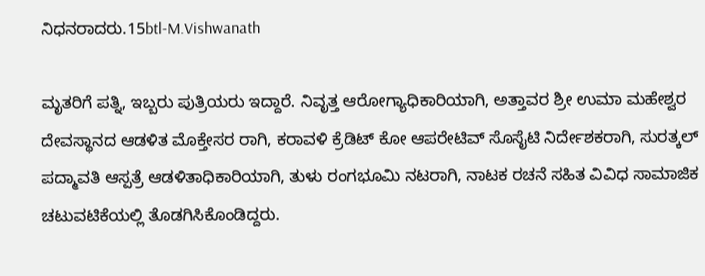ನಿಧನರಾದರು.15btl-M.Vishwanath

ಮೃತರಿಗೆ ಪತ್ನಿ, ಇಬ್ಬರು ಪುತ್ರಿಯರು ಇದ್ದಾರೆ. ನಿವೃತ್ತ ಆರೋಗ್ಯಾಧಿಕಾರಿಯಾಗಿ, ಅತ್ತಾವರ ಶ್ರೀ ಉಮಾ ಮಹೇಶ್ವರ ದೇವಸ್ಥಾನದ ಆಡಳಿತ ಮೊಕ್ತೇಸರ ರಾಗಿ, ಕರಾವಳಿ ಕ್ರೆಡಿಟ್ ಕೋ ಆಪರೇಟಿವ್ ಸೊಸೈಟಿ ನಿರ್ದೇಶಕರಾಗಿ, ಸುರತ್ಕಲ್ ಪದ್ಮಾವತಿ ಆಸ್ಪತ್ರೆ ಆಡಳಿತಾಧಿಕಾರಿಯಾಗಿ, ತುಳು ರಂಗಭೂಮಿ ನಟರಾಗಿ, ನಾಟಕ ರಚನೆ ಸಹಿತ ವಿವಿಧ ಸಾಮಾಜಿಕ ಚಟುವಟಿಕೆಯಲ್ಲಿ ತೊಡಗಿಸಿಕೊಂಡಿದ್ದರು.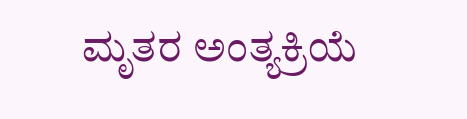ಮೃತರ ಅಂತ್ಯಕ್ರಿಯೆ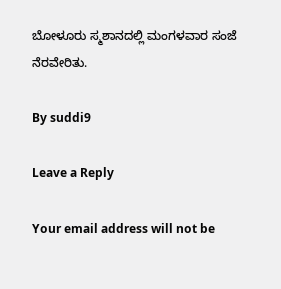ಬೋಳೂರು ಸ್ಮಶಾನದಲ್ಲಿ ಮಂಗಳವಾರ ಸಂಜೆ ನೆರವೇರಿತು.

By suddi9

Leave a Reply

Your email address will not be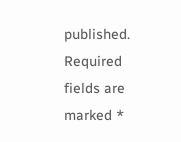published. Required fields are marked *